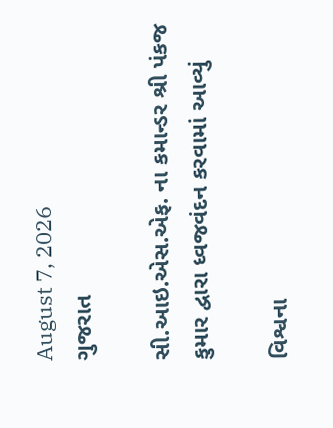August 7, 2026
ગુજરાત

સી.આઇ.એસ.એફ. ના કમાન્ડર શ્રી પંકજ કુમાર દ્વારા ધ્વજવંદન કરવામાં આવ્યું

વિશ્વના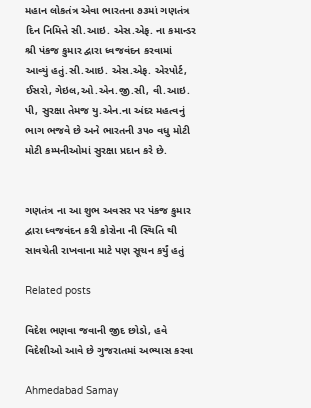મહાન લોકતંત્ર એવા ભારતના ૭૩માં ગણતંત્ર દિન નિમિત્તે સી.આઇ. એસ.એફ. ના કમાન્ડર શ્રી પંકજ કુમાર દ્વારા ધ્વજવંદન કરવામાં આવ્યું હતું.સી.આઇ. એસ.એફ. એરપોર્ટ, ઈસરો, ગેઇલ,ઓ.એન.જી.સી, વી.આઇ. પી, સુરક્ષા તેમજ યુ.એન.ના અંદર મહત્વનું ભાગ ભજવે છે અને ભારતની ૩૫૦ વધુ મોટી મોટી કમ્પનીઓમાં સુરક્ષા પ્રદાન કરે છે.


ગણતંત્ર ના આ શુભ અવસર પર પંકજ કુમાર દ્વારા ધ્વજવંદન કરી કોરોના ની સ્થિતિ થી સાવચેતી રાખવાના માટે પણ સૂચન કર્યું હતું

Related posts

વિદેશ ભણવા જવાની જીદ છોડો, હવે વિદેશીઓ આવે છે ગુજરાતમાં અભ્યાસ કરવા

Ahmedabad Samay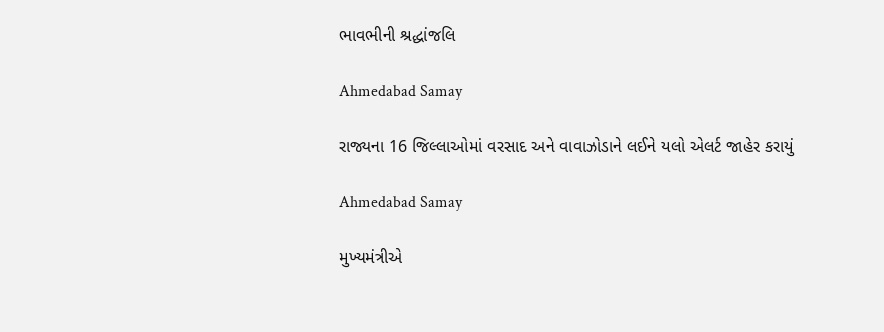ભાવભીની શ્રદ્ધાંજલિ

Ahmedabad Samay

રાજ્યના 16 જિલ્લાઓમાં વરસાદ અને વાવાઝોડાને લઈને યલો એલર્ટ જાહેર કરાયું

Ahmedabad Samay

મુખ્યમંત્રીએ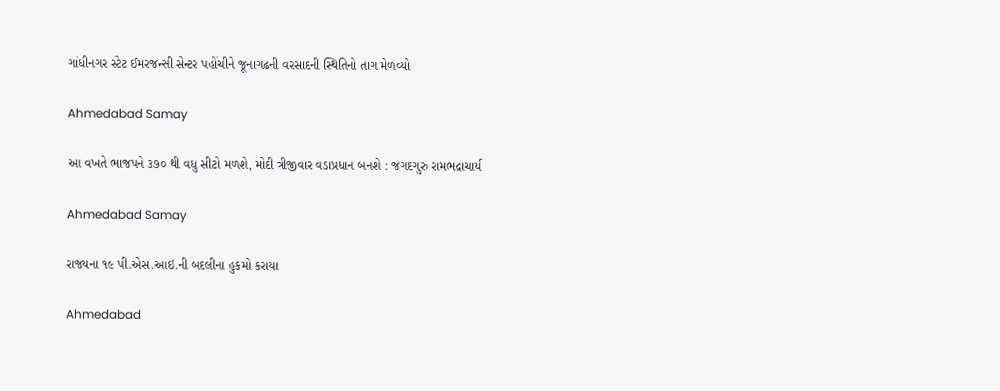ગાંધીનગર સ્ટેટ ઈમરજન્સી સેન્ટર પહોંચીને જૂનાગઢની વરસાદની સ્થિતિનો તાગ મેળવ્યો

Ahmedabad Samay

આ વખતે ભાજપને ૩૭૦ થી વધુ સીટો મળશે, મોદી ત્રીજીવાર વડાપ્રધાન બનશે : જગદગુરુ રામભદ્રાચાર્ય

Ahmedabad Samay

રાજ્યના ૧૯ પી.એસ.આઇ.ની બદલીના હુકમો કરાયા

Ahmedabad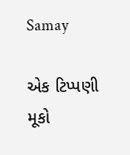Samay

એક ટિપ્પણી મૂકો